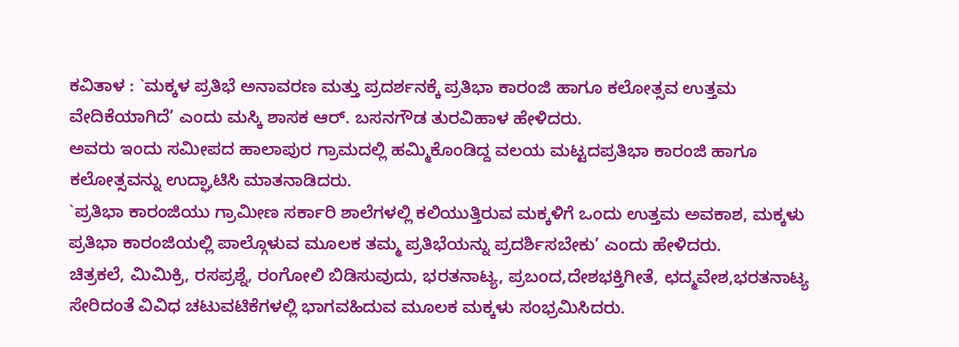ಕವಿತಾಳ : `ಮಕ್ಕಳ ಪ್ರತಿಭೆ ಅನಾವರಣ ಮತ್ತು ಪ್ರದರ್ಶನಕ್ಕೆ ಪ್ರತಿಭಾ ಕಾರಂಜಿ ಹಾಗೂ ಕಲೋತ್ಸವ ಉತ್ತಮ ವೇದಿಕೆಯಾಗಿದೆ’ ಎಂದು ಮಸ್ಕಿ ಶಾಸಕ ಆರ್. ಬಸನಗೌಡ ತುರವಿಹಾಳ ಹೇಳಿದರು.
ಅವರು ಇಂದು ಸಮೀಪದ ಹಾಲಾಪುರ ಗ್ರಾಮದಲ್ಲಿ ಹಮ್ಮಿಕೊಂಡಿದ್ದ ವಲಯ ಮಟ್ಟದಪ್ರತಿಭಾ ಕಾರಂಜಿ ಹಾಗೂ ಕಲೋತ್ಸವನ್ನು ಉದ್ಘಾಟಿಸಿ ಮಾತನಾಡಿದರು.
`ಪ್ರತಿಭಾ ಕಾರಂಜಿಯು ಗ್ರಾಮೀಣ ಸರ್ಕಾರಿ ಶಾಲೆಗಳಲ್ಲಿ ಕಲಿಯುತ್ತಿರುವ ಮಕ್ಕಳಿಗೆ ಒಂದು ಉತ್ತಮ ಅವಕಾಶ, ಮಕ್ಕಳು ಪ್ರತಿಭಾ ಕಾರಂಜಿಯಲ್ಲಿ ಪಾಲ್ಗೊಳುವ ಮೂಲಕ ತಮ್ಮ ಪ್ರತಿಭೆಯನ್ನು ಪ್ರದರ್ಶಿಸಬೇಕು’ ಎಂದು ಹೇಳಿದರು.
ಚಿತ್ರಕಲೆ, ಮಿಮಿಕ್ರಿ, ರಸಪ್ರಶ್ನೆ, ರಂಗೋಲಿ ಬಿಡಿಸುವುದು, ಭರತನಾಟ್ಯ, ಪ್ರಬಂದ,ದೇಶಭಕ್ತಿಗೀತೆ, ಛದ್ಮವೇಶ,ಭರತನಾಟ್ಯ ಸೇರಿದಂತೆ ವಿವಿಧ ಚಟುವಟಿಕೆಗಳಲ್ಲಿ ಭಾಗವಹಿದುವ ಮೂಲಕ ಮಕ್ಕಳು ಸಂಭ್ರಮಿಸಿದರು.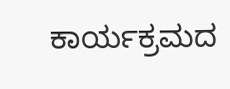ಕಾರ್ಯಕ್ರಮದ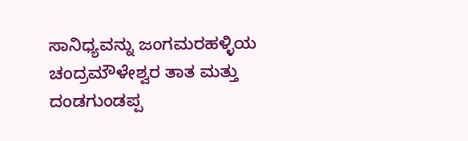ಸಾನಿಧ್ಯವನ್ನು ಜಂಗಮರಹಳ್ಳಿಯ ಚಂದ್ರಮೌಳೇಶ್ವರ ತಾತ ಮತ್ತು ದಂಡಗುಂಡಪ್ಪ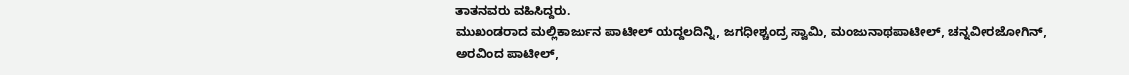ತಾತನವರು ವಹಿಸಿದ್ದರು.
ಮುಖಂಡರಾದ ಮಲ್ಲಿಕಾರ್ಜುನ ಪಾಟೀಲ್ ಯದ್ದಲದಿನ್ನಿ, ಜಗಧೀಶ್ಚಂದ್ರ ಸ್ವಾಮಿ, ಮಂಜುನಾಥಪಾಟೀಲ್, ಚನ್ನವೀರಜೋಗಿನ್, ಅರವಿಂದ ಪಾಟೀಲ್,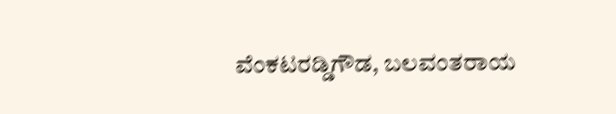ವೆಂಕಟರಡ್ಡಿಗೌಡ, ಬಲವಂತರಾಯ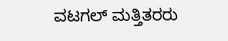ವಟಗಲ್ ಮತ್ತಿತರರು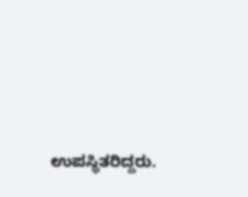ಉಪಸ್ಥಿತರಿದ್ದರು.